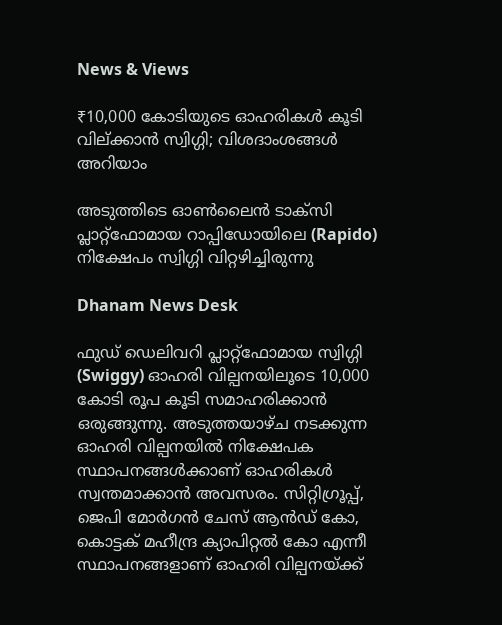News & Views

₹10,000 കോടിയുടെ ഓഹരികള്‍ കൂടി വില്ക്കാന്‍ സ്വിഗ്ഗി; വിശദാംശങ്ങള്‍ അറിയാം

അടുത്തിടെ ഓണ്‍ലൈന്‍ ടാക്‌സി പ്ലാറ്റ്‌ഫോമായ റാപ്പിഡോയിലെ (Rapido) നിക്ഷേപം സ്വിഗ്ഗി വിറ്റഴിച്ചിരുന്നു

Dhanam News Desk

ഫുഡ് ഡെലിവറി പ്ലാറ്റ്‌ഫോമായ സ്വിഗ്ഗി (Swiggy) ഓഹരി വില്പനയിലൂടെ 10,000 കോടി രൂപ കൂടി സമാഹരിക്കാന്‍ ഒരുങ്ങുന്നു. അടുത്തയാഴ്ച നടക്കുന്ന ഓഹരി വില്പനയില്‍ നിക്ഷേപക സ്ഥാപനങ്ങള്‍ക്കാണ് ഓഹരികള്‍ സ്വന്തമാക്കാന്‍ അവസരം. സിറ്റിഗ്രൂപ്പ്, ജെപി മോര്‍ഗന്‍ ചേസ് ആന്‍ഡ് കോ, കൊട്ടക് മഹീന്ദ്ര ക്യാപിറ്റല്‍ കോ എന്നീ സ്ഥാപനങ്ങളാണ് ഓഹരി വില്പനയ്ക്ക്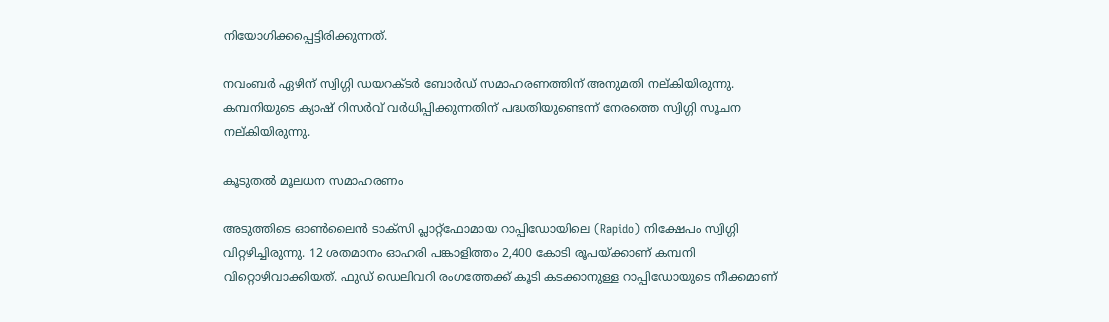നിയോഗിക്കപ്പെട്ടിരിക്കുന്നത്.

നവംബര്‍ ഏഴിന് സ്വിഗ്ഗി ഡയറക്ടര്‍ ബോര്‍ഡ് സമാഹരണത്തിന് അനുമതി നല്കിയിരുന്നു. കമ്പനിയുടെ ക്യാഷ് റിസര്‍വ് വര്‍ധിപ്പിക്കുന്നതിന് പദ്ധതിയുണ്ടെന്ന് നേരത്തെ സ്വിഗ്ഗി സൂചന നല്കിയിരുന്നു.

കൂടുതല്‍ മൂലധന സമാഹരണം

അടുത്തിടെ ഓണ്‍ലൈന്‍ ടാക്‌സി പ്ലാറ്റ്‌ഫോമായ റാപ്പിഡോയിലെ (Rapido) നിക്ഷേപം സ്വിഗ്ഗി വിറ്റഴിച്ചിരുന്നു. 12 ശതമാനം ഓഹരി പങ്കാളിത്തം 2,400 കോടി രൂപയ്ക്കാണ് കമ്പനി വിറ്റൊഴിവാക്കിയത്. ഫുഡ് ഡെലിവറി രംഗത്തേക്ക് കൂടി കടക്കാനുള്ള റാപ്പിഡോയുടെ നീക്കമാണ്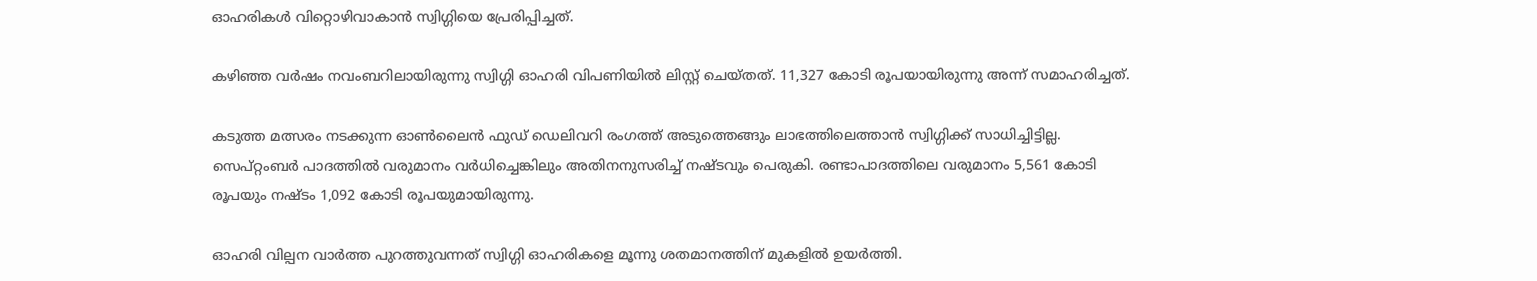ഓഹരികള്‍ വിറ്റൊഴിവാകാന്‍ സ്വിഗ്ഗിയെ പ്രേരിപ്പിച്ചത്.

കഴിഞ്ഞ വര്‍ഷം നവംബറിലായിരുന്നു സ്വിഗ്ഗി ഓഹരി വിപണിയില്‍ ലിസ്റ്റ് ചെയ്തത്. 11,327 കോടി രൂപയായിരുന്നു അന്ന് സമാഹരിച്ചത്.

കടുത്ത മത്സരം നടക്കുന്ന ഓണ്‍ലൈന്‍ ഫുഡ് ഡെലിവറി രംഗത്ത് അടുത്തെങ്ങും ലാഭത്തിലെത്താന്‍ സ്വിഗ്ഗിക്ക് സാധിച്ചിട്ടില്ല. സെപ്റ്റംബര്‍ പാദത്തില്‍ വരുമാനം വര്‍ധിച്ചെങ്കിലും അതിനനുസരിച്ച് നഷ്ടവും പെരുകി. രണ്ടാപാദത്തിലെ വരുമാനം 5,561 കോടി രൂപയും നഷ്ടം 1,092 കോടി രൂപയുമായിരുന്നു.

ഓഹരി വില്പന വാര്‍ത്ത പുറത്തുവന്നത് സ്വിഗ്ഗി ഓഹരികളെ മൂന്നു ശതമാനത്തിന് മുകളില്‍ ഉയര്‍ത്തി.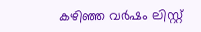കഴിഞ്ഞ വര്‍ഷം ലിസ്റ്റ്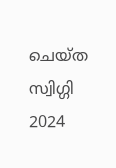ചെയ്ത സ്വിഗ്ഗി 2024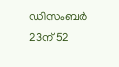ഡിസംബര്‍ 23ന് 52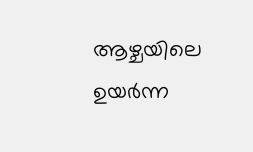ആഴ്ചയിലെ ഉയര്‍ന്ന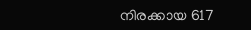നിരക്കായ 617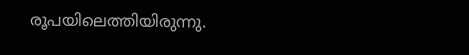രൂപയിലെത്തിയിരുന്നു.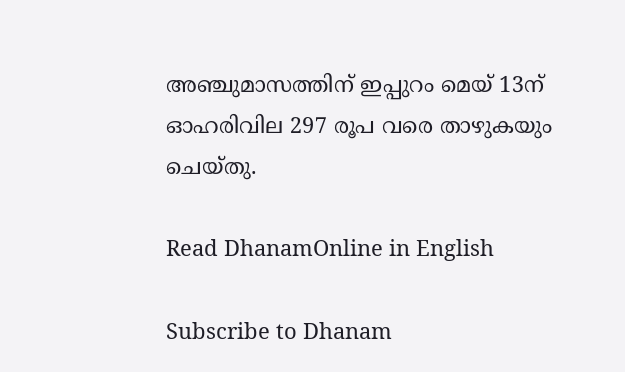അഞ്ചുമാസത്തിന് ഇപ്പുറം മെയ് 13ന് ഓഹരിവില 297 രൂപ വരെ താഴുകയും ചെയ്തു.

Read DhanamOnline in English

Subscribe to Dhanam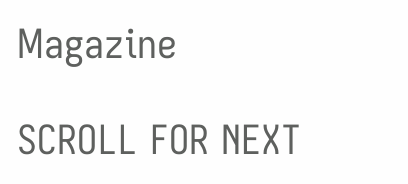Magazine

SCROLL FOR NEXT